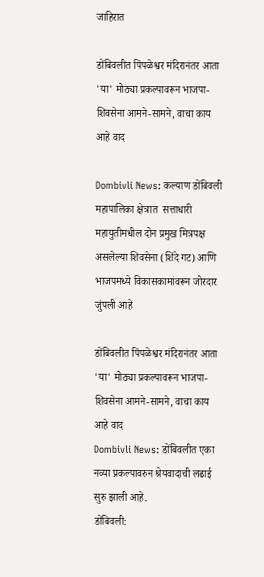जाहिरात

डोंबिवलीत पिंपळेश्वर मंदिरानंतर आता 'या' मोठ्या प्रकल्पावरून भाजपा-शिवसेना आमने-सामने, वाचा काय आहे वाद

Dombivli News: कल्याण डोंबिवली महापालिका क्षेत्रात  सत्ताधारी महायुतीमधील दोन प्रमुख मित्रपक्ष असलेल्या शिवसेना (शिंदे गट) आणि भाजपमध्ये विकासकामांवरून जोरदार जुंपली आहे

डोंबिवलीत पिंपळेश्वर मंदिरानंतर आता 'या' मोठ्या प्रकल्पावरून भाजपा-शिवसेना आमने-सामने, वाचा काय आहे वाद
Dombivli News: डोंबिवलीत एका नव्या प्रकल्पावरुन श्रेयवादाची लढाई सुरु झाली आहे.
डोंबिवली: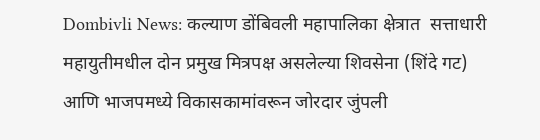Dombivli News: कल्याण डोंबिवली महापालिका क्षेत्रात  सत्ताधारी महायुतीमधील दोन प्रमुख मित्रपक्ष असलेल्या शिवसेना (शिंदे गट) आणि भाजपमध्ये विकासकामांवरून जोरदार जुंपली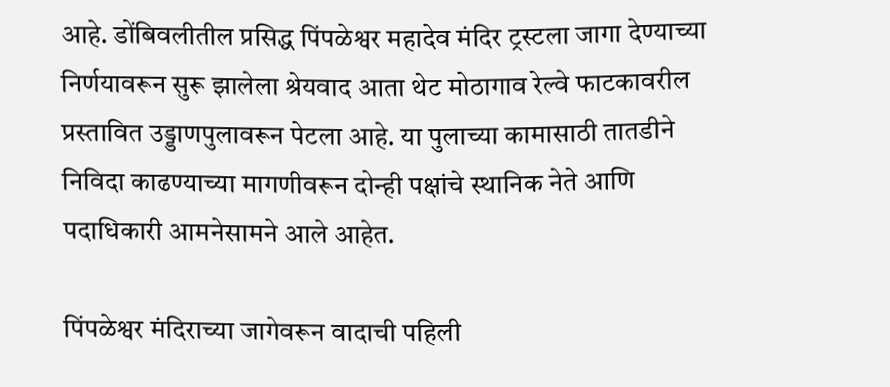आहे. डोंबिवलीतील प्रसिद्ध पिंपळेश्वर महादेव मंदिर ट्रस्टला जागा देण्याच्या निर्णयावरून सुरू झालेला श्रेयवाद आता थेट मोठागाव रेल्वे फाटकावरील प्रस्तावित उड्डाणपुलावरून पेटला आहे. या पुलाच्या कामासाठी तातडीने निविदा काढण्याच्या मागणीवरून दोन्ही पक्षांचे स्थानिक नेते आणि पदाधिकारी आमनेसामने आले आहेत.

पिंपळेश्वर मंदिराच्या जागेवरून वादाची पहिली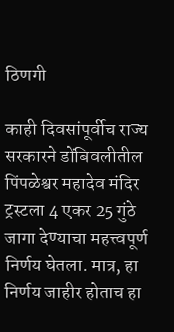ठिणगी

काही दिवसांपूर्वीच राज्य सरकारने डोंबिवलीतील पिंपळेश्वर महादेव मंदिर ट्रस्टला 4 एकर 25 गुंठे जागा देण्याचा महत्त्वपूर्ण निर्णय घेतला. मात्र, हा निर्णय जाहीर होताच हा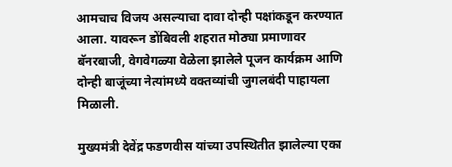आमचाच विजय असल्याचा दावा दोन्ही पक्षांकडून करण्यात आला. यावरून डोंबिवली शहरात मोठ्या प्रमाणावर बॅनरबाजी, वेगवेगळ्या वेळेला झालेले पूजन कार्यक्रम आणि दोन्ही बाजूंच्या नेत्यांमध्ये वक्तव्यांची जुगलबंदी पाहायला मिळाली.

मुख्यमंत्री देवेंद्र फडणवीस यांच्या उपस्थितीत झालेल्या एका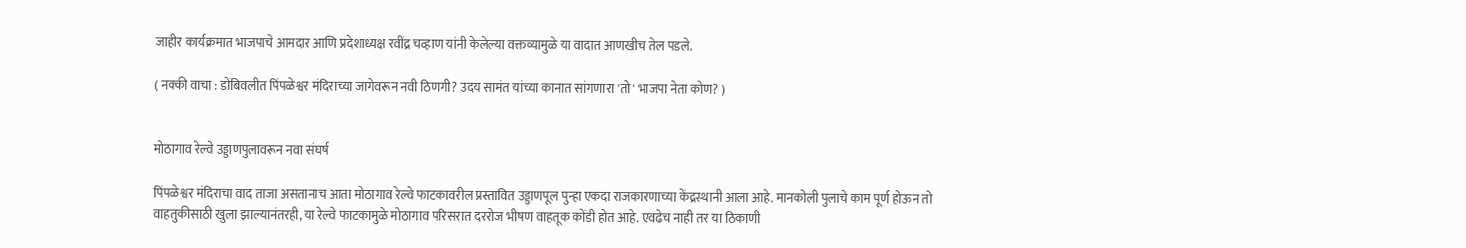जाहीर कार्यक्रमात भाजपाचे आमदार आणि प्रदेशाध्यक्ष रवींद्र चव्हाण यांनी केलेल्या वक्तव्यामुळे या वादात आणखीच तेल पडले.

( नक्की वाचा : डोंबिवलीत पिंपळेश्वर मंदिराच्या जागेवरून नवी ठिणगी? उदय सामंत यांच्या कानात सांगणारा 'तो' भाजपा नेता कोण? )


मोठागाव रेल्वे उड्डाणपुलावरून नवा संघर्ष

पिंपळेश्वर मंदिराचा वाद ताजा असतानाच आता मोठागाव रेल्वे फाटकावरील प्रस्तावित उड्डाणपूल पुन्हा एकदा राजकारणाच्या केंद्रस्थानी आला आहे. मानकोली पुलाचे काम पूर्ण होऊन तो वाहतुकीसाठी खुला झाल्यानंतरही, या रेल्वे फाटकामुळे मोठागाव परिसरात दररोज भीषण वाहतूक कोंडी होत आहे. एवढेच नाही तर या ठिकाणी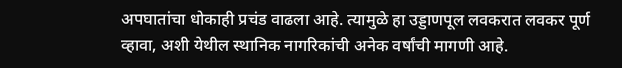अपघातांचा धोकाही प्रचंड वाढला आहे. त्यामुळे हा उड्डाणपूल लवकरात लवकर पूर्ण व्हावा, अशी येथील स्थानिक नागरिकांची अनेक वर्षांची मागणी आहे.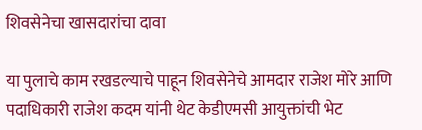शिवसेनेचा खासदारांचा दावा

या पुलाचे काम रखडल्याचे पाहून शिवसेनेचे आमदार राजेश मोरे आणि पदाधिकारी राजेश कदम यांनी थेट केडीएमसी आयुक्तांची भेट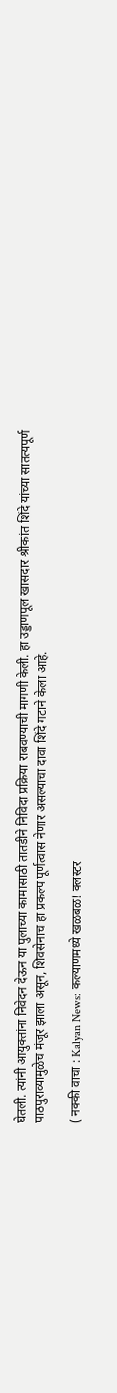घेतली. त्यांनी आयुक्तांना निवेदन देऊन या पुलाच्या कामासाठी तातडीने निविदा प्रक्रिया राबवण्याची मागणी केली. हा उड्डाणपूल खासदार श्रीकांत शिंदे यांच्या सातत्यपूर्ण पाठपुराव्यामुळेच मंजूर झाला असून, शिवसेनाच हा प्रकल्प पूर्णत्वास नेणार असल्याचा दावा शिंदे गटाने केला आहे.

( नक्की वाचा : Kalyan News: कल्याणमध्ये खळबळ! क्लस्टर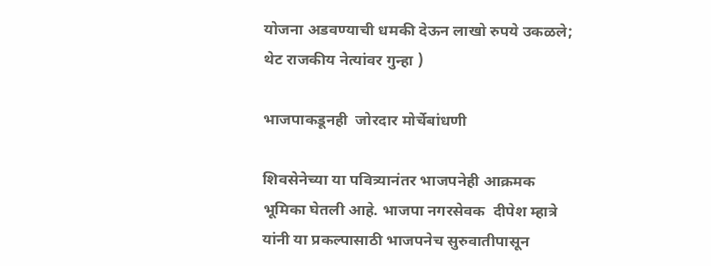योजना अडवण्याची धमकी देऊन लाखो रुपये उकळले; थेट राजकीय नेत्यांवर गुन्हा )

भाजपाकडूनही  जोरदार मोर्चेबांधणी

शिवसेनेच्या या पवित्र्यानंतर भाजपनेही आक्रमक भूमिका घेतली आहे. भाजपा नगरसेवक  दीपेश म्हात्रे यांनी या प्रकल्पासाठी भाजपनेच सुरुवातीपासून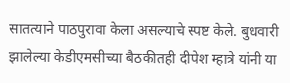सातत्याने पाठपुरावा केला असल्याचे स्पष्ट केले. बुधवारी झालेल्या केडीएमसीच्या बैठकीतही दीपेश म्हात्रे यांनी या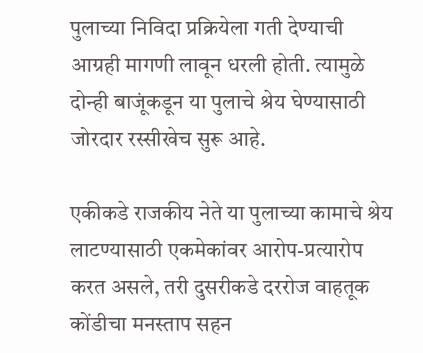पुलाच्या निविदा प्रक्रियेला गती देण्याची आग्रही मागणी लावून धरली होती. त्यामुळे दोन्ही बाजूंकडून या पुलाचे श्रेय घेण्यासाठी जोरदार रस्सीखेच सुरू आहे.

एकीकडे राजकीय नेते या पुलाच्या कामाचे श्रेय लाटण्यासाठी एकमेकांवर आरोप-प्रत्यारोप करत असले, तरी दुसरीकडे दररोज वाहतूक कोंडीचा मनस्ताप सहन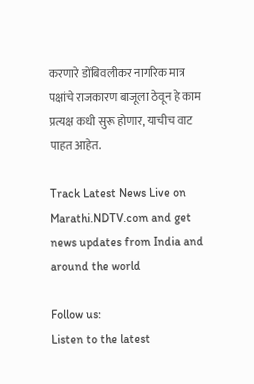करणारे डोंबिवलीकर नागरिक मात्र पक्षांचे राजकारण बाजूला ठेवून हे काम प्रत्यक्ष कधी सुरू होणार, याचीच वाट पाहत आहेत.

Track Latest News Live on Marathi.NDTV.com and get news updates from India and around the world

Follow us:
Listen to the latest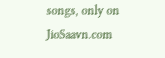songs, only on JioSaavn.com